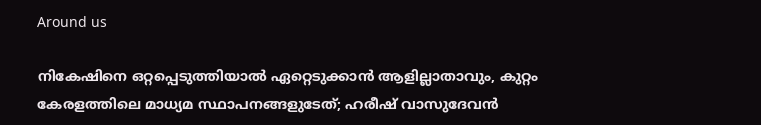Around us

നികേഷിനെ ഒറ്റപ്പെടുത്തിയാല്‍ ഏറ്റെടുക്കാന്‍ ആളില്ലാതാവും, കുറ്റം കേരളത്തിലെ മാധ്യമ സ്ഥാപനങ്ങളുടേത്; ഹരീഷ് വാസുദേവന്‍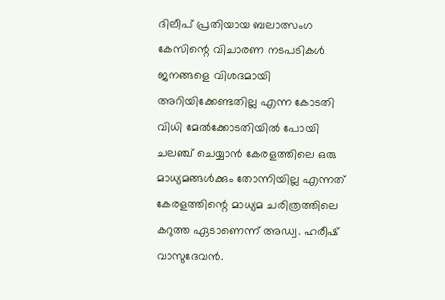ദിലീപ് പ്രതിയായ ബലാത്സംഗ കേസിന്റെ വിചാരണ നടപടികള്‍ ജനങ്ങളെ വിശദമായി അറിയിക്കേണ്ടതില്ല എന്ന കോടതി വിധി മേല്‍ക്കോടതിയില്‍ പോയി ചലഞ്ച് ചെയ്യാന്‍ കേരളത്തിലെ ഒരു മാധ്യമങ്ങള്‍ക്കും തോന്നിയില്ല എന്നത് കേരളത്തിന്റെ മാധ്യമ ചരിത്രത്തിലെ കറുത്ത ഏടാണെന്ന് അഡ്വ. ഹരീഷ് വാസുദേവന്‍.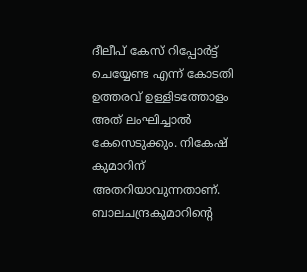ദീലീപ് കേസ് റിപ്പോര്‍ട്ട് ചെയ്യേണ്ട എന്ന് കോടതി ഉത്തരവ് ഉള്ളിടത്തോളം അത് ലംഘിച്ചാല്‍ കേസെടുക്കും. നികേഷ് കുമാറിന് അതറിയാവുന്നതാണ്. ബാലചന്ദ്രകുമാറിന്റെ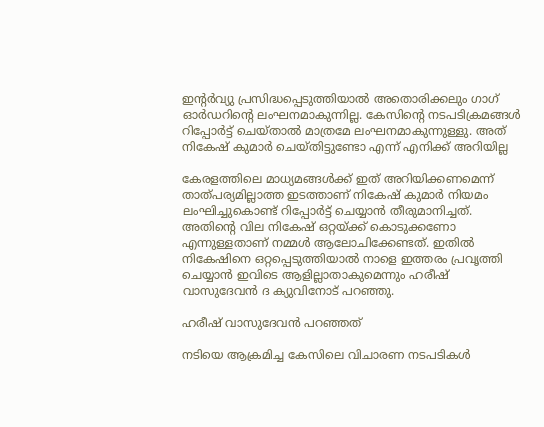ഇന്റര്‍വ്യു പ്രസിദ്ധപ്പെടുത്തിയാല്‍ അതൊരിക്കലും ഗാഗ് ഓര്‍ഡറിന്റെ ലംഘനമാകുന്നില്ല. കേസിന്റെ നടപടിക്രമങ്ങള്‍ റിപ്പോര്‍ട്ട് ചെയ്താല്‍ മാത്രമേ ലംഘനമാകുന്നുള്ളു. അത് നികേഷ് കുമാര്‍ ചെയ്തിട്ടുണ്ടോ എന്ന് എനിക്ക് അറിയില്ല

കേരളത്തിലെ മാധ്യമങ്ങള്‍ക്ക് ഇത് അറിയിക്കണമെന്ന് താത്പര്യമില്ലാത്ത ഇടത്താണ് നികേഷ് കുമാര്‍ നിയമം ലംഘിച്ചുകൊണ്ട് റിപ്പോര്‍ട്ട് ചെയ്യാന്‍ തീരുമാനിച്ചത്. അതിന്റെ വില നികേഷ് ഒറ്റയ്ക്ക് കൊടുക്കണോ എന്നുള്ളതാണ് നമ്മള്‍ ആലോചിക്കേണ്ടത്. ഇതില്‍ നികേഷിനെ ഒറ്റപ്പെടുത്തിയാല്‍ നാളെ ഇത്തരം പ്രവൃത്തി ചെയ്യാന്‍ ഇവിടെ ആളില്ലാതാകുമെന്നും ഹരീഷ് വാസുദേവന്‍ ദ ക്യുവിനോട് പറഞ്ഞു.

ഹരീഷ് വാസുദേവന്‍ പറഞ്ഞത്

നടിയെ ആക്രമിച്ച കേസിലെ വിചാരണ നടപടികള്‍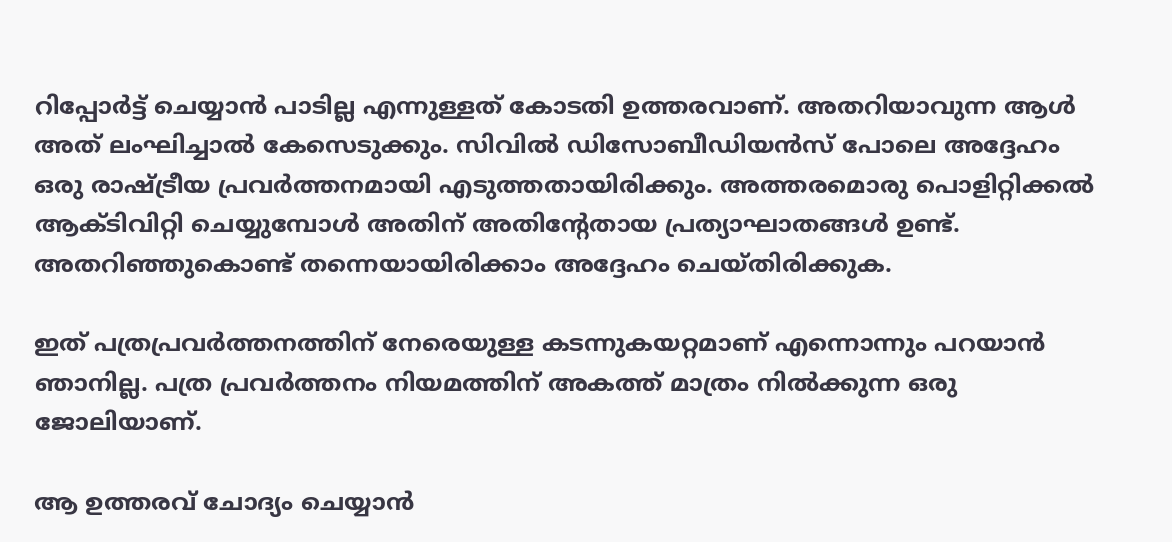റിപ്പോര്‍ട്ട് ചെയ്യാന്‍ പാടില്ല എന്നുള്ളത് കോടതി ഉത്തരവാണ്. അതറിയാവുന്ന ആള്‍ അത് ലംഘിച്ചാല്‍ കേസെടുക്കും. സിവില്‍ ഡിസോബീഡിയന്‍സ് പോലെ അദ്ദേഹം ഒരു രാഷ്ട്രീയ പ്രവര്‍ത്തനമായി എടുത്തതായിരിക്കും. അത്തരമൊരു പൊളിറ്റിക്കല്‍ ആക്ടിവിറ്റി ചെയ്യുമ്പോള്‍ അതിന് അതിന്റേതായ പ്രത്യാഘാതങ്ങള്‍ ഉണ്ട്. അതറിഞ്ഞുകൊണ്ട് തന്നെയായിരിക്കാം അദ്ദേഹം ചെയ്തിരിക്കുക.

ഇത് പത്രപ്രവര്‍ത്തനത്തിന് നേരെയുള്ള കടന്നുകയറ്റമാണ് എന്നൊന്നും പറയാന്‍ ഞാനില്ല. പത്ര പ്രവര്‍ത്തനം നിയമത്തിന് അകത്ത് മാത്രം നില്‍ക്കുന്ന ഒരു ജോലിയാണ്.

ആ ഉത്തരവ് ചോദ്യം ചെയ്യാന്‍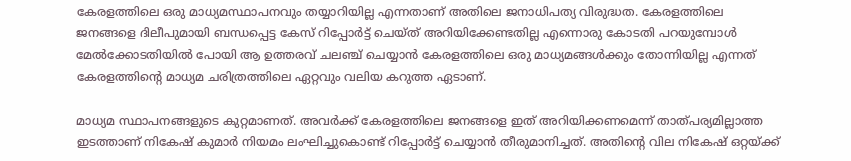കേരളത്തിലെ ഒരു മാധ്യമസ്ഥാപനവും തയ്യാറിയില്ല എന്നതാണ് അതിലെ ജനാധിപത്യ വിരുദ്ധത. കേരളത്തിലെ ജനങ്ങളെ ദിലീപുമായി ബന്ധപ്പെട്ട കേസ് റിപ്പോര്‍ട്ട് ചെയ്ത് അറിയിക്കേണ്ടതില്ല എന്നൊരു കോടതി പറയുമ്പോള്‍ മേല്‍ക്കോടതിയില്‍ പോയി ആ ഉത്തരവ് ചലഞ്ച് ചെയ്യാന്‍ കേരളത്തിലെ ഒരു മാധ്യമങ്ങള്‍ക്കും തോന്നിയില്ല എന്നത് കേരളത്തിന്റെ മാധ്യമ ചരിത്രത്തിലെ ഏറ്റവും വലിയ കറുത്ത ഏടാണ്.

മാധ്യമ സ്ഥാപനങ്ങളുടെ കുറ്റമാണത്. അവര്‍ക്ക് കേരളത്തിലെ ജനങ്ങളെ ഇത് അറിയിക്കണമെന്ന് താത്പര്യമില്ലാത്ത ഇടത്താണ് നികേഷ് കുമാര്‍ നിയമം ലംഘിച്ചുകൊണ്ട് റിപ്പോര്‍ട്ട് ചെയ്യാന്‍ തീരുമാനിച്ചത്. അതിന്റെ വില നികേഷ് ഒറ്റയ്ക്ക്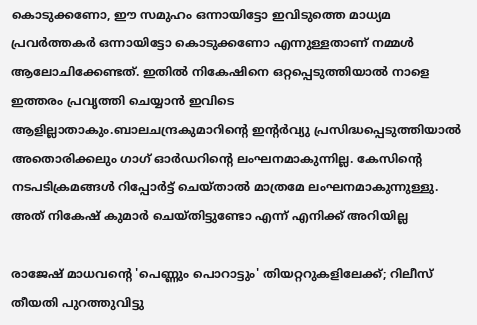കൊടുക്കണോ, ഈ സമുഹം ഒന്നായിട്ടോ ഇവിടുത്തെ മാധ്യമ പ്രവര്‍ത്തകര്‍ ഒന്നായിട്ടോ കൊടുക്കണോ എന്നുള്ളതാണ് നമ്മള്‍ ആലോചിക്കേണ്ടത്. ഇതില്‍ നികേഷിനെ ഒറ്റപ്പെടുത്തിയാല്‍ നാളെ ഇത്തരം പ്രവൃത്തി ചെയ്യാന്‍ ഇവിടെ ആളില്ലാതാകും.ബാലചന്ദ്രകുമാറിന്റെ ഇന്റര്‍വ്യു പ്രസിദ്ധപ്പെടുത്തിയാല്‍ അതൊരിക്കലും ഗാഗ് ഓര്‍ഡറിന്റെ ലംഘനമാകുന്നില്ല. കേസിന്റെ നടപടിക്രമങ്ങള്‍ റിപ്പോര്‍ട്ട് ചെയ്താല്‍ മാത്രമേ ലംഘനമാകുന്നുള്ളു. അത് നികേഷ് കുമാര്‍ ചെയ്തിട്ടുണ്ടോ എന്ന് എനിക്ക് അറിയില്ല

രാജേഷ് മാധവന്റെ 'പെണ്ണും പൊറാട്ടും' തിയറ്ററുകളിലേക്ക്; റിലീസ് തീയതി പുറത്തുവിട്ടു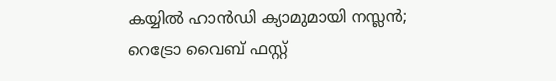കയ്യിൽ ഹാൻഡി ക്യാമുമായി നസ്ലൻ; റെട്രോ വൈബ് ഫസ്റ്റ്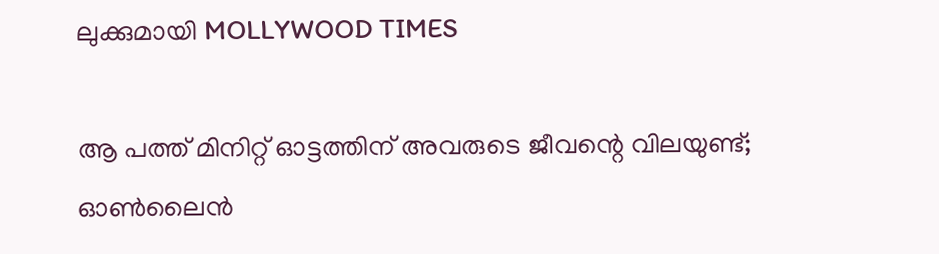ലുക്കുമായി MOLLYWOOD TIMES

ആ പത്ത് മിനിറ്റ് ഓട്ടത്തിന് അവരുടെ ജീവന്റെ വിലയുണ്ട്; ഓണ്‍ലൈന്‍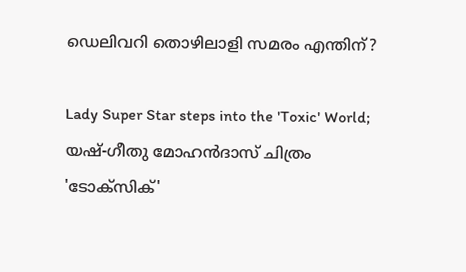ഡെലിവറി തൊഴിലാളി സമരം എന്തിന്?

Lady Super Star steps into the 'Toxic' World; യഷ്-ഗീതു മോഹൻദാസ് ചിത്രം 'ടോക്സിക്'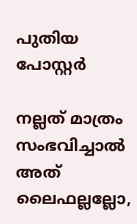പുതിയ പോസ്റ്റർ

നല്ലത് മാത്രം സംഭവിച്ചാല്‍ അത് ലൈഫല്ലല്ലോ,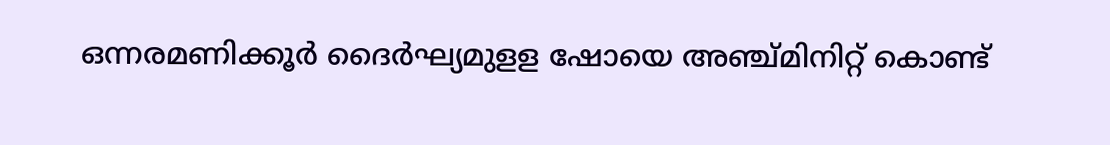ഒന്നരമണിക്കൂർ ദൈർഘ്യമുളള ഷോയെ അഞ്ച്മിനിറ്റ് കൊണ്ട്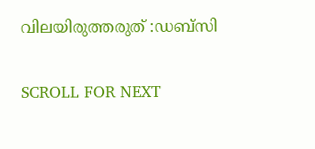വിലയിരുത്തരുത് :ഡബ്സി

SCROLL FOR NEXT